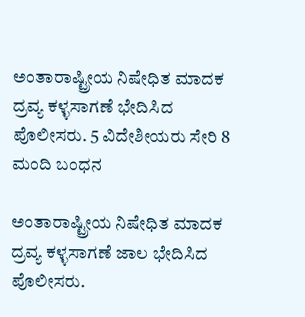ಅಂತಾರಾಷ್ಟ್ರೀಯ ನಿಷೇಧಿತ ಮಾದಕ ದ್ರವ್ಯ ಕಳ್ಳಸಾಗಣೆ ಭೇದಿಸಿದ ಪೊಲೀಸರು. 5 ವಿದೇಶೀಯರು ಸೇರಿ 8 ಮಂದಿ ಬಂಧನ

ಅಂತಾರಾಷ್ಟ್ರೀಯ ನಿಷೇಧಿತ ಮಾದಕ ದ್ರವ್ಯ ಕಳ್ಳಸಾಗಣೆ ಜಾಲ ಭೇದಿಸಿದ ಪೊಲೀಸರು.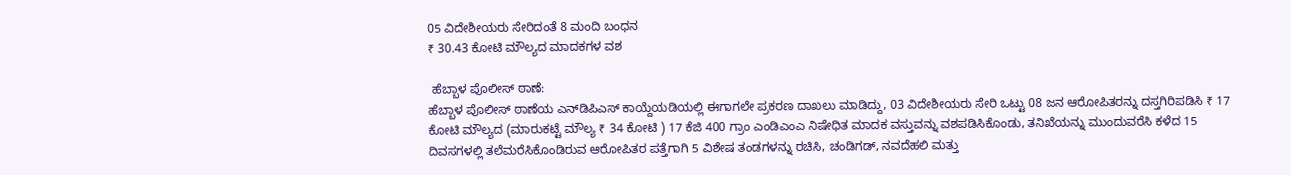05 ವಿದೇಶೀಯರು ಸೇರಿದಂತೆ 8 ಮಂದಿ ಬಂಧನ
₹ 30.43 ಕೋಟಿ ಮೌಲ್ಯದ ಮಾದಕಗಳ ವಶ

 ಹೆಬ್ಬಾಳ ಪೊಲೀಸ್ ಠಾಣೆ:
ಹೆಬ್ಬಾಳ ಪೊಲೀಸ್ ಠಾಣೆಯ ಎನ್‌ಡಿಪಿಎಸ್ ಕಾಯ್ದೆಯಡಿಯಲ್ಲಿ ಈಗಾಗಲೇ ಪ್ರಕರಣ ದಾಖಲು ಮಾಡಿದ್ದು, 03 ವಿದೇಶೀಯರು ಸೇರಿ ಒಟ್ಟು 08 ಜನ ಆರೋಪಿತರನ್ನು ದಸ್ತಗಿರಿಪಡಿಸಿ ₹ 17 ಕೋಟಿ ಮೌಲ್ಯದ (ಮಾರುಕಟ್ಟೆ ಮೌಲ್ಯ ₹ 34 ಕೋಟಿ ) 17 ಕೆಜಿ 400 ಗ್ರಾಂ ಎಂಡಿಎಂಎ ನಿಷೇಧಿತ ಮಾದಕ ವಸ್ತುವನ್ನು ವಶಪಡಿಸಿಕೊಂಡು, ತನಿಖೆಯನ್ನು ಮುಂದುವರೆಸಿ ಕಳೆದ 15 ದಿವಸಗಳಲ್ಲಿ ತಲೆಮರೆಸಿಕೊಂಡಿರುವ ಆರೋಪಿತರ ಪತ್ತೆಗಾಗಿ 5 ವಿಶೇಷ ತಂಡಗಳನ್ನು ರಚಿಸಿ, ಚಂಡಿಗಡ್, ನವದೆಹಲಿ ಮತ್ತು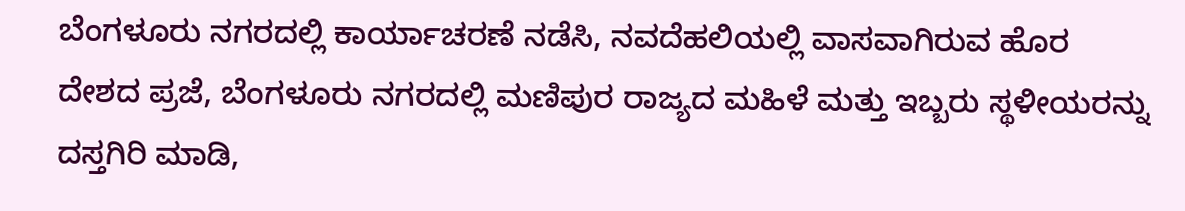ಬೆಂಗಳೂರು ನಗರದಲ್ಲಿ ಕಾರ್ಯಾಚರಣೆ ನಡೆಸಿ, ನವದೆಹಲಿಯಲ್ಲಿ ವಾಸವಾಗಿರುವ ಹೊರ ದೇಶದ ಪ್ರಜೆ, ಬೆಂಗಳೂರು ನಗರದಲ್ಲಿ ಮಣಿಪುರ ರಾಜ್ಯದ ಮಹಿಳೆ ಮತ್ತು ಇಬ್ಬರು ಸ್ಥಳೀಯರನ್ನು ದಸ್ತಗಿರಿ ಮಾಡಿ,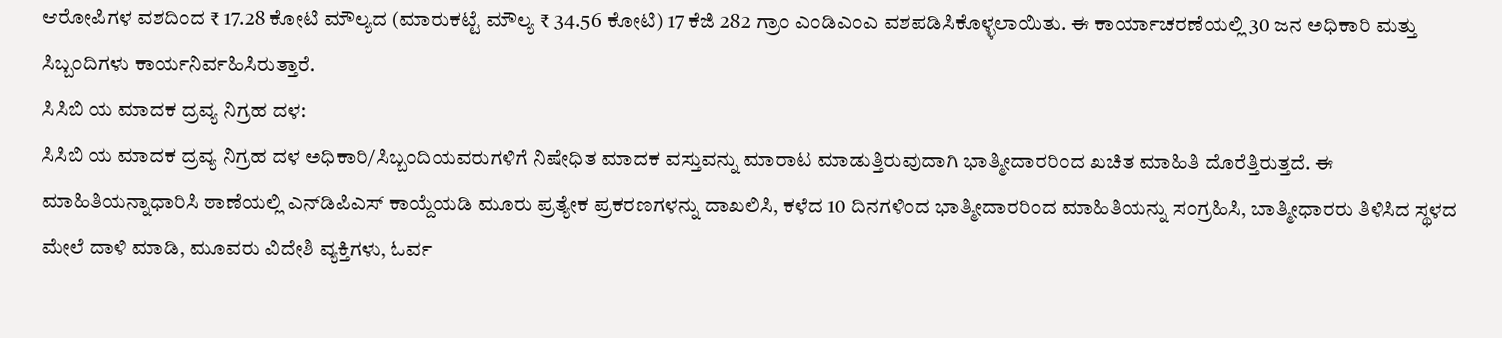ಆರೋಪಿಗಳ ವಶದಿಂದ ₹ 17.28 ಕೋಟಿ ಮೌಲ್ಯದ (ಮಾರುಕಟ್ಟೆ ಮೌಲ್ಯ ₹ 34.56 ಕೋಟಿ) 17 ಕೆಜಿ 282 ಗ್ರಾಂ ಎಂಡಿಎಂಎ ವಶಪಡಿಸಿಕೊಳ್ಳಲಾಯಿತು. ಈ ಕಾರ್ಯಾಚರಣೆಯಲ್ಲಿ 30 ಜನ ಅಧಿಕಾರಿ ಮತ್ತು ಸಿಬ್ಬಂದಿಗಳು ಕಾರ್ಯನಿರ್ವಹಿಸಿರುತ್ತಾರೆ.
ಸಿಸಿಬಿ ಯ ಮಾದಕ ದ್ರವ್ಯ ನಿಗ್ರಹ ದಳ:
ಸಿಸಿಬಿ ಯ ಮಾದಕ ದ್ರವ್ಯ ನಿಗ್ರಹ ದಳ ಅಧಿಕಾರಿ/ಸಿಬ್ಬಂದಿಯವರುಗಳಿಗೆ ನಿಷೇಧಿತ ಮಾದಕ ವಸ್ತುವನ್ನು ಮಾರಾಟ ಮಾಡುತ್ತಿರುವುದಾಗಿ ಭಾತ್ಮೀದಾರರಿಂದ ಖಚಿತ ಮಾಹಿತಿ ದೊರೆತ್ತಿರುತ್ತದೆ. ಈ ಮಾಹಿತಿಯನ್ನಾಧಾರಿಸಿ ಠಾಣೆಯಲ್ಲಿ ಎನ್‌ಡಿಪಿಎಸ್ ಕಾಯ್ದೆಯಡಿ ಮೂರು ಪ್ರತ್ಯೇಕ ಪ್ರಕರಣಗಳನ್ನು ದಾಖಲಿಸಿ, ಕಳೆದ 10 ದಿನಗಳಿಂದ ಭಾತ್ಮೀದಾರರಿಂದ ಮಾಹಿತಿಯನ್ನು ಸಂಗ್ರಹಿಸಿ, ಬಾತ್ಮೀಧಾರರು ತಿಳಿಸಿದ ಸ್ಥಳದ ಮೇಲೆ ದಾಳಿ ಮಾಡಿ, ಮೂವರು ವಿದೇಶಿ ವ್ಯಕ್ತಿಗಳು, ಓರ್ವ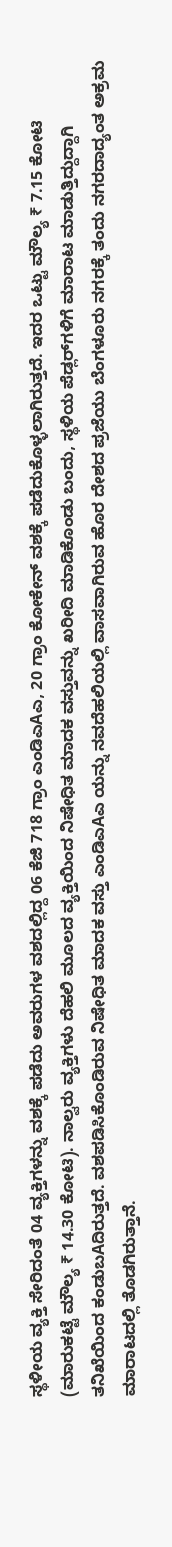ಸ್ಥಳೀಯ ವ್ಯಕ್ತಿ ಸೇರಿದಂತೆ 04 ವ್ಯಕ್ತಿಗಳನ್ನು ವಶಕ್ಕೆ ಪಡೆದು ಅವರುಗಳ ವಶದಲ್ಲಿದ್ದ 06 ಕೆಜಿ 718 ಗ್ರಾಂ ಎಂಡಿಎAಎ, 20 ಗ್ರಾಂ ಕೋಕೇನ್ ವಶಕ್ಕೆ ಪಡೆದುಕೊಳ್ಳಲಾಗಿರುತ್ತದೆ. ಇದರ ಒಟ್ಟು ಮೌಲ್ಯ ₹ 7.15 ಕೋಟಿ (ಮಾರುಕಟ್ಟೆ ಮೌಲ್ಯ ₹ 14.30 ಕೋಟಿ). ನಾಲ್ವರು ವ್ಯಕ್ತಿಗಳು ದೆಹಲಿ ಮೂಲದ ವ್ಯಕ್ತಿಯಿಂದ ನಿಷೇಧಿತ ಮಾದಕ ವಸ್ತುವನ್ನು ಖರೀದಿ ಮಾಡಿಕೊಂಡು ಬಂದು, ಸ್ಥಳಿಯ ಪೆಡ್ಲರ್‌ಗಳಿಗೆ ಮಾರಾಟ ಮಾಡುತ್ತಿದ್ದುದ್ದಾಗಿ ತನಿಖೆಯಿಂದ ಕಂಡುಬAದಿರುತ್ತದೆ. ವಶಪಡಿಸಿಕೊಂಡಿರುವ ನಿಷೇಧಿತ ಮಾದಕ ವಸ್ತು ಎಂಡಿಎAಎ ಯನ್ನು ನವದೆಹಲಿಯಲ್ಲಿ ವಾಸವಾಗಿರುವ ಹೊರ ದೇಶದ ಪ್ರಜೆಯು ಬೆಂಗಳೂರು ನಗರಕ್ಕೆ ತಂದು ನಗರದಾದ್ಯಂತ ಅಕ್ರಮ ಮಾರಾಟದಲ್ಲಿ ತೊಡಗಿರುತ್ತಾನೆ.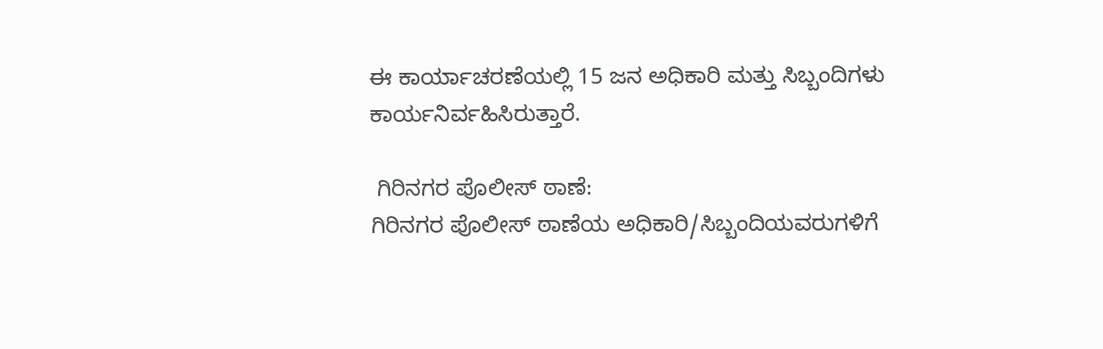ಈ ಕಾರ್ಯಾಚರಣೆಯಲ್ಲಿ 15 ಜನ ಅಧಿಕಾರಿ ಮತ್ತು ಸಿಬ್ಬಂದಿಗಳು ಕಾರ್ಯನಿರ್ವಹಿಸಿರುತ್ತಾರೆ.

 ಗಿರಿನಗರ ಪೊಲೀಸ್ ಠಾಣೆ:
ಗಿರಿನಗರ ಪೊಲೀಸ್ ಠಾಣೆಯ ಅಧಿಕಾರಿ/ಸಿಬ್ಬಂದಿಯವರುಗಳಿಗೆ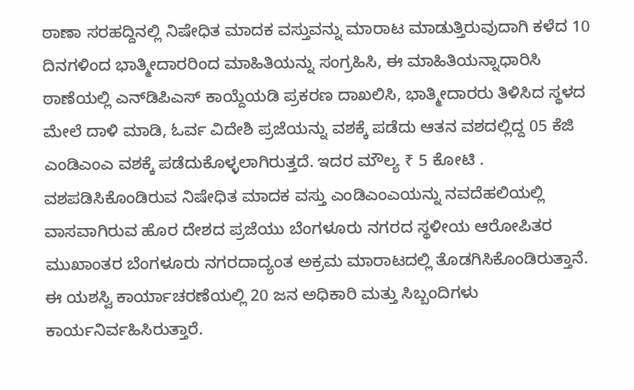ಠಾಣಾ ಸರಹದ್ದಿನಲ್ಲಿ ನಿಷೇಧಿತ ಮಾದಕ ವಸ್ತುವನ್ನು ಮಾರಾಟ ಮಾಡುತ್ತಿರುವುದಾಗಿ ಕಳೆದ 10 ದಿನಗಳಿಂದ ಭಾತ್ಮೀದಾರರಿಂದ ಮಾಹಿತಿಯನ್ನು ಸಂಗ್ರಹಿಸಿ, ಈ ಮಾಹಿತಿಯನ್ನಾಧಾರಿಸಿ ಠಾಣೆಯಲ್ಲಿ ಎನ್‌ಡಿಪಿಎಸ್ ಕಾಯ್ದೆಯಡಿ ಪ್ರಕರಣ ದಾಖಲಿಸಿ, ಭಾತ್ಮೀದಾರರು ತಿಳಿಸಿದ ಸ್ಥಳದ ಮೇಲೆ ದಾಳಿ ಮಾಡಿ, ಓರ್ವ ವಿದೇಶಿ ಪ್ರಜೆಯನ್ನು ವಶಕ್ಕೆ ಪಡೆದು ಆತನ ವಶದಲ್ಲಿದ್ದ 05 ಕೆಜಿ ಎಂಡಿಎಂಎ ವಶಕ್ಕೆ ಪಡೆದುಕೊಳ್ಳಲಾಗಿರುತ್ತದೆ. ಇದರ ಮೌಲ್ಯ ₹ 5 ಕೋಟಿ . ವಶಪಡಿಸಿಕೊಂಡಿರುವ ನಿಷೇಧಿತ ಮಾದಕ ವಸ್ತು ಎಂಡಿಎಂಎಯನ್ನು ನವದೆಹಲಿಯಲ್ಲಿ ವಾಸವಾಗಿರುವ ಹೊರ ದೇಶದ ಪ್ರಜೆಯು ಬೆಂಗಳೂರು ನಗರದ ಸ್ಥಳೀಯ ಆರೋಪಿತರ ಮುಖಾಂತರ ಬೆಂಗಳೂರು ನಗರದಾದ್ಯಂತ ಅಕ್ರಮ ಮಾರಾಟದಲ್ಲಿ ತೊಡಗಿಸಿಕೊಂಡಿರುತ್ತಾನೆ. ಈ ಯಶಸ್ವಿ ಕಾರ್ಯಾಚರಣೆಯಲ್ಲಿ 20 ಜನ ಅಧಿಕಾರಿ ಮತ್ತು ಸಿಬ್ಬಂದಿಗಳು ಕಾರ್ಯನಿರ್ವಹಿಸಿರುತ್ತಾರೆ.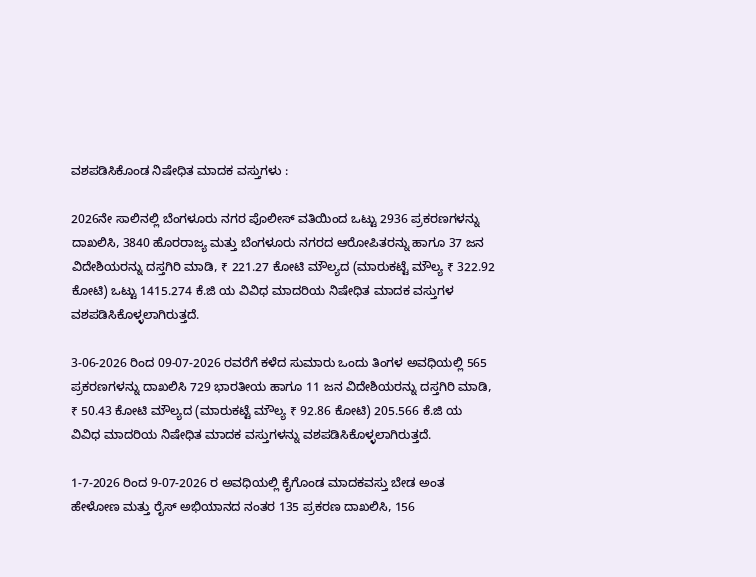ವಶಪಡಿಸಿಕೊಂಡ ನಿಷೇಧಿತ ಮಾದಕ ವಸ್ತುಗಳು :

2026ನೇ ಸಾಲಿನಲ್ಲಿ ಬೆಂಗಳೂರು ನಗರ ಪೊಲೀಸ್ ವತಿಯಿಂದ ಒಟ್ಟು 2936 ಪ್ರಕರಣಗಳನ್ನು ದಾಖಲಿಸಿ, 3840 ಹೊರರಾಜ್ಯ ಮತ್ತು ಬೆಂಗಳೂರು ನಗರದ ಆರೋಪಿತರನ್ನು ಹಾಗೂ 37 ಜನ ವಿದೇಶಿಯರನ್ನು ದಸ್ತಗಿರಿ ಮಾಡಿ, ₹ 221.27 ಕೋಟಿ ಮೌಲ್ಯದ (ಮಾರುಕಟ್ಟೆ ಮೌಲ್ಯ ₹ 322.92 ಕೋಟಿ) ಒಟ್ಟು 1415.274 ಕೆ.ಜಿ ಯ ವಿವಿಧ ಮಾದರಿಯ ನಿಷೇಧಿತ ಮಾದಕ ವಸ್ತುಗಳ ವಶಪಡಿಸಿಕೊಳ್ಳಲಾಗಿರುತ್ತದೆ.

3-06-2026 ರಿಂದ 09-07-2026 ರವರೆಗೆ ಕಳೆದ ಸುಮಾರು ಒಂದು ತಿಂಗಳ ಅವಧಿಯಲ್ಲಿ 565 ಪ್ರಕರಣಗಳನ್ನು ದಾಖಲಿಸಿ 729 ಭಾರತೀಯ ಹಾಗೂ 11 ಜನ ವಿದೇಶಿಯರನ್ನು ದಸ್ತಗಿರಿ ಮಾಡಿ, ₹ 50.43 ಕೋಟಿ ಮೌಲ್ಯದ (ಮಾರುಕಟ್ಟೆ ಮೌಲ್ಯ ₹ 92.86 ಕೋಟಿ) 205.566 ಕೆ.ಜಿ ಯ ವಿವಿಧ ಮಾದರಿಯ ನಿಷೇಧಿತ ಮಾದಕ ವಸ್ತುಗಳನ್ನು ವಶಪಡಿಸಿಕೊಳ್ಳಲಾಗಿರುತ್ತದೆ.

1-7-2026 ರಿಂದ 9-07-2026 ರ ಅವಧಿಯಲ್ಲಿ ಕೈಗೊಂಡ ಮಾದಕವಸ್ತು ಬೇಡ ಅಂತ ಹೇಳೋಣ ಮತ್ತು ರೈಸ್ ಅಭಿಯಾನದ ನಂತರ 135 ಪ್ರಕರಣ ದಾಖಲಿಸಿ, 156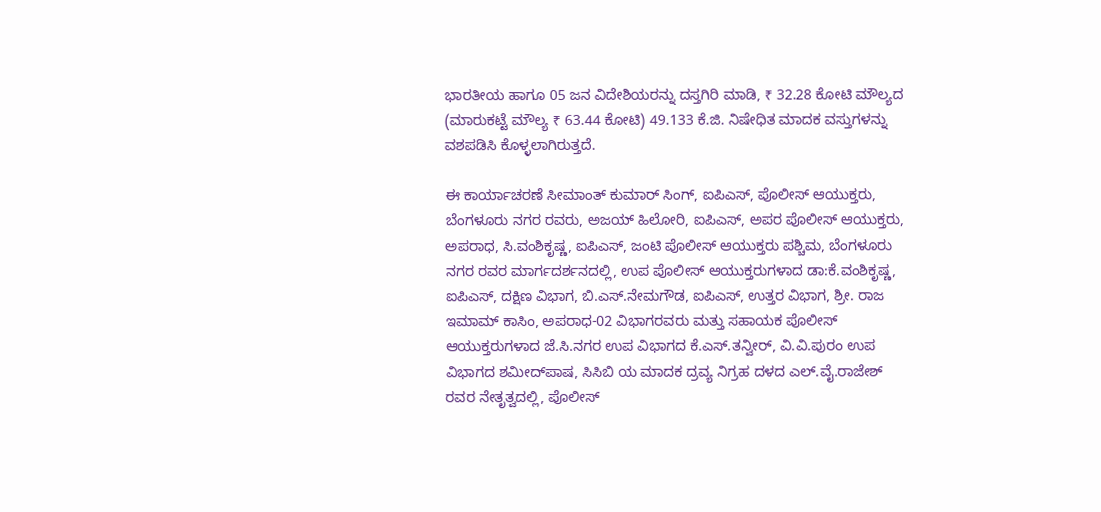ಭಾರತೀಯ ಹಾಗೂ 05 ಜನ ವಿದೇಶಿಯರನ್ನು ದಸ್ತಗಿರಿ ಮಾಡಿ, ₹ 32.28 ಕೋಟಿ ಮೌಲ್ಯದ (ಮಾರುಕಟ್ಟೆ ಮೌಲ್ಯ ₹ 63.44 ಕೋಟಿ) 49.133 ಕೆ.ಜಿ. ನಿಷೇಧಿತ ಮಾದಕ ವಸ್ತುಗಳನ್ನು ವಶಪಡಿಸಿ ಕೊಳ್ಳಲಾಗಿರುತ್ತದೆ.

ಈ ಕಾರ್ಯಾಚರಣೆ ಸೀಮಾಂತ್ ಕುಮಾರ್ ಸಿಂಗ್, ಐಪಿಎಸ್, ಪೊಲೀಸ್ ಆಯುಕ್ತರು, ಬೆಂಗಳೂರು ನಗರ ರವರು, ಅಜಯ್ ಹಿಲೋರಿ, ಐಪಿಎಸ್, ಅಪರ ಪೊಲೀಸ್ ಆಯುಕ್ತರು, ಅಪರಾಧ, ಸಿ.ವಂಶಿಕೃಷ್ಣ, ಐಪಿಎಸ್, ಜಂಟಿ ಪೊಲೀಸ್ ಆಯುಕ್ತರು ಪಶ್ಚಿಮ, ಬೆಂಗಳೂರು ನಗರ ರವರ ಮಾರ್ಗದರ್ಶನದಲ್ಲಿ, ಉಪ ಪೊಲೀಸ್ ಆಯುಕ್ತರುಗಳಾದ ಡಾ:ಕೆ.ವಂಶಿಕೃಷ್ಣ, ಐಪಿಎಸ್, ದಕ್ಷಿಣ ವಿಭಾಗ, ಬಿ.ಎಸ್.ನೇಮಗೌಡ, ಐಪಿಎಸ್, ಉತ್ತರ ವಿಭಾಗ, ಶ್ರೀ. ರಾಜ ಇಮಾಮ್ ಕಾಸಿಂ, ಅಪರಾಧ-02 ವಿಭಾಗರವರು ಮತ್ತು ಸಹಾಯಕ ಪೊಲೀಸ್ ಆಯುಕ್ತರುಗಳಾದ ಜೆ.ಸಿ.ನಗರ ಉಪ ವಿಭಾಗದ ಕೆ.ಎಸ್.ತನ್ವೀರ್, ವಿ.ವಿ.ಪುರಂ ಉಪ ವಿಭಾಗದ ಶಮೀದ್‌ಪಾಷ, ಸಿಸಿಬಿ ಯ ಮಾದಕ ದ್ರವ್ಯ ನಿಗ್ರಹ ದಳದ ಎಲ್.ವೈ.ರಾಜೇಶ್ ರವರ ನೇತೃತ್ವದಲ್ಲಿ, ಪೊಲೀಸ್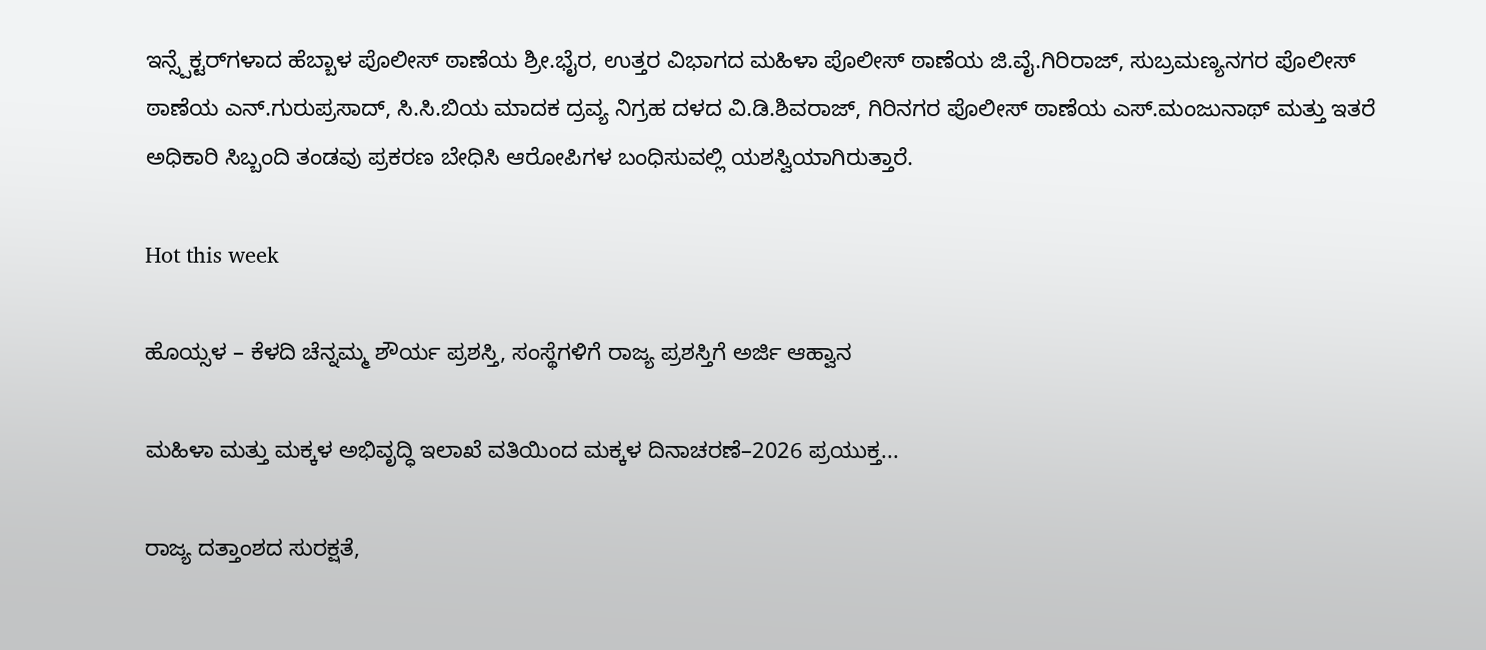ಇನ್ಸ್ಪೆಕ್ಟರ್‌ಗಳಾದ ಹೆಬ್ಬಾಳ ಪೊಲೀಸ್ ಠಾಣೆಯ ಶ್ರೀ.ಭೈರ, ಉತ್ತರ ವಿಭಾಗದ ಮಹಿಳಾ ಪೊಲೀಸ್ ಠಾಣೆಯ ಜಿ.ವೈ.ಗಿರಿರಾಜ್, ಸುಬ್ರಮಣ್ಯನಗರ ಪೊಲೀಸ್ ಠಾಣೆಯ ಎನ್.ಗುರುಪ್ರಸಾದ್, ಸಿ.ಸಿ.ಬಿಯ ಮಾದಕ ದ್ರವ್ಯ ನಿಗ್ರಹ ದಳದ ವಿ.ಡಿ.ಶಿವರಾಜ್, ಗಿರಿನಗರ ಪೊಲೀಸ್ ಠಾಣೆಯ ಎಸ್.ಮಂಜುನಾಥ್ ಮತ್ತು ಇತರೆ ಅಧಿಕಾರಿ ಸಿಬ್ಬಂದಿ ತಂಡವು ಪ್ರಕರಣ ಬೇಧಿಸಿ ಆರೋಪಿಗಳ ಬಂಧಿಸುವಲ್ಲಿ ಯಶಸ್ವಿಯಾಗಿರುತ್ತಾರೆ.

Hot this week

ಹೊಯ್ಸಳ – ಕೆಳದಿ ಚೆನ್ನಮ್ಮ ಶೌರ್ಯ ಪ್ರಶಸ್ತಿ, ಸಂಸ್ಥೆಗಳಿಗೆ ರಾಜ್ಯ ಪ್ರಶಸ್ತಿಗೆ ಅರ್ಜಿ ಆಹ್ವಾನ

ಮಹಿಳಾ ಮತ್ತು ಮಕ್ಕಳ ಅಭಿವೃದ್ಧಿ ಇಲಾಖೆ ವತಿಯಿಂದ ಮಕ್ಕಳ ದಿನಾಚರಣೆ–2026 ಪ್ರಯುಕ್ತ...

ರಾಜ್ಯ ದತ್ತಾಂಶದ ಸುರಕ್ಷತೆ,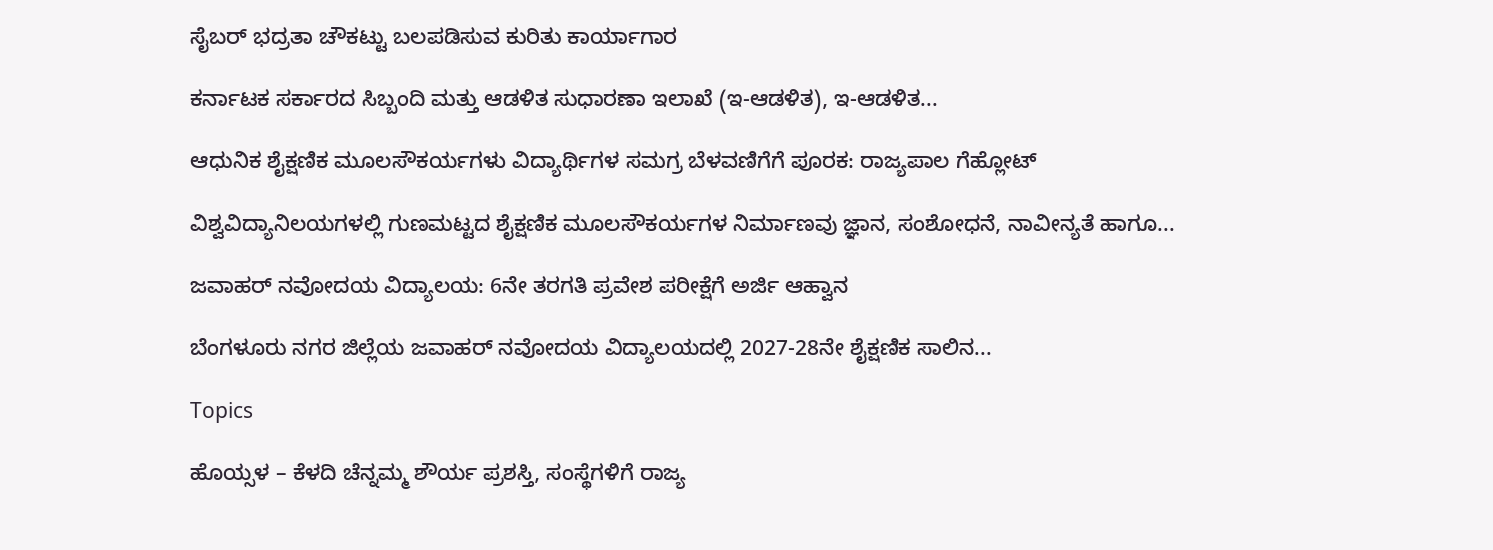ಸೈಬರ್ ಭದ್ರತಾ ಚೌಕಟ್ಟು ಬಲಪಡಿಸುವ ಕುರಿತು ಕಾರ್ಯಾಗಾರ

ಕರ್ನಾಟಕ ಸರ್ಕಾರದ ಸಿಬ್ಬಂದಿ ಮತ್ತು ಆಡಳಿತ ಸುಧಾರಣಾ ಇಲಾಖೆ (ಇ-ಆಡಳಿತ), ಇ-ಆಡಳಿತ...

ಆಧುನಿಕ ಶೈಕ್ಷಣಿಕ ಮೂಲಸೌಕರ್ಯಗಳು ವಿದ್ಯಾರ್ಥಿಗಳ ಸಮಗ್ರ ಬೆಳವಣಿಗೆಗೆ ಪೂರಕ: ರಾಜ್ಯಪಾಲ ಗೆಹ್ಲೋಟ್

ವಿಶ್ವವಿದ್ಯಾನಿಲಯಗಳಲ್ಲಿ ಗುಣಮಟ್ಟದ ಶೈಕ್ಷಣಿಕ ಮೂಲಸೌಕರ್ಯಗಳ ನಿರ್ಮಾಣವು ಜ್ಞಾನ, ಸಂಶೋಧನೆ, ನಾವೀನ್ಯತೆ ಹಾಗೂ...

ಜವಾಹರ್ ನವೋದಯ ವಿದ್ಯಾಲಯ: 6ನೇ ತರಗತಿ ಪ್ರವೇಶ ಪರೀಕ್ಷೆಗೆ ಅರ್ಜಿ ಆಹ್ವಾನ

ಬೆಂಗಳೂರು ನಗರ ಜಿಲ್ಲೆಯ ಜವಾಹರ್ ನವೋದಯ ವಿದ್ಯಾಲಯದಲ್ಲಿ 2027-28ನೇ ಶೈಕ್ಷಣಿಕ ಸಾಲಿನ...

Topics

ಹೊಯ್ಸಳ – ಕೆಳದಿ ಚೆನ್ನಮ್ಮ ಶೌರ್ಯ ಪ್ರಶಸ್ತಿ, ಸಂಸ್ಥೆಗಳಿಗೆ ರಾಜ್ಯ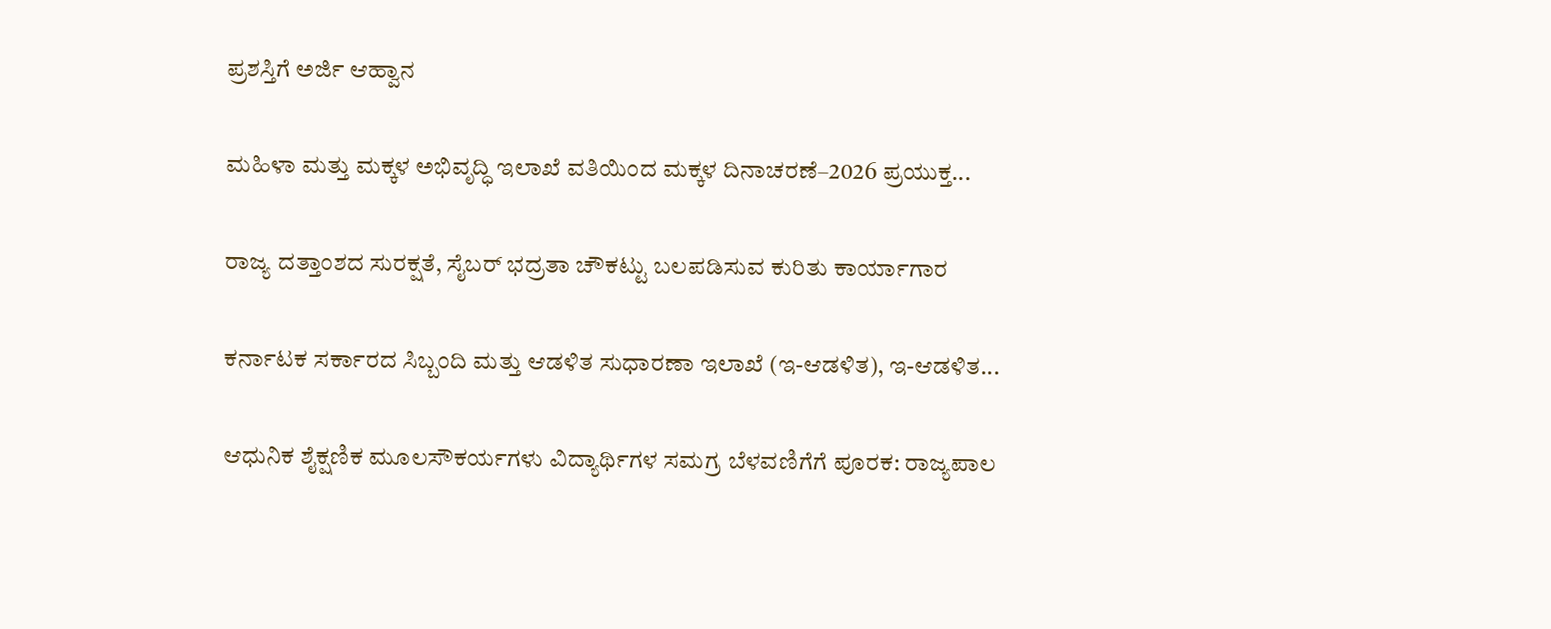ಪ್ರಶಸ್ತಿಗೆ ಅರ್ಜಿ ಆಹ್ವಾನ

ಮಹಿಳಾ ಮತ್ತು ಮಕ್ಕಳ ಅಭಿವೃದ್ಧಿ ಇಲಾಖೆ ವತಿಯಿಂದ ಮಕ್ಕಳ ದಿನಾಚರಣೆ–2026 ಪ್ರಯುಕ್ತ...

ರಾಜ್ಯ ದತ್ತಾಂಶದ ಸುರಕ್ಷತೆ, ಸೈಬರ್ ಭದ್ರತಾ ಚೌಕಟ್ಟು ಬಲಪಡಿಸುವ ಕುರಿತು ಕಾರ್ಯಾಗಾರ

ಕರ್ನಾಟಕ ಸರ್ಕಾರದ ಸಿಬ್ಬಂದಿ ಮತ್ತು ಆಡಳಿತ ಸುಧಾರಣಾ ಇಲಾಖೆ (ಇ-ಆಡಳಿತ), ಇ-ಆಡಳಿತ...

ಆಧುನಿಕ ಶೈಕ್ಷಣಿಕ ಮೂಲಸೌಕರ್ಯಗಳು ವಿದ್ಯಾರ್ಥಿಗಳ ಸಮಗ್ರ ಬೆಳವಣಿಗೆಗೆ ಪೂರಕ: ರಾಜ್ಯಪಾಲ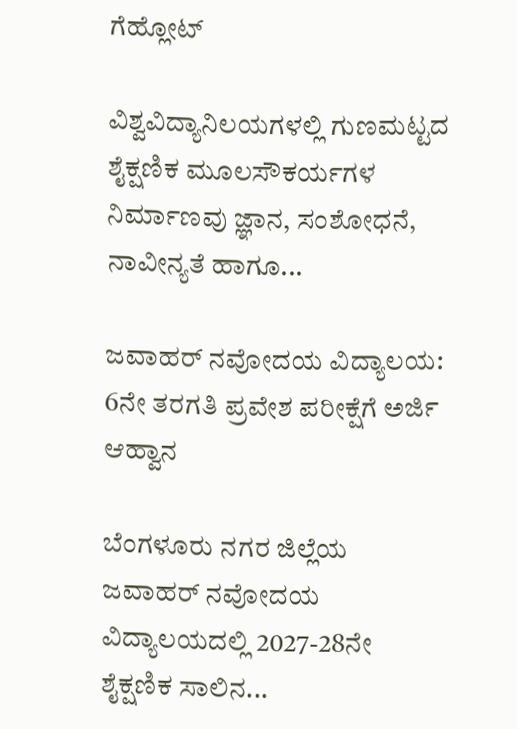ಗೆಹ್ಲೋಟ್

ವಿಶ್ವವಿದ್ಯಾನಿಲಯಗಳಲ್ಲಿ ಗುಣಮಟ್ಟದ ಶೈಕ್ಷಣಿಕ ಮೂಲಸೌಕರ್ಯಗಳ ನಿರ್ಮಾಣವು ಜ್ಞಾನ, ಸಂಶೋಧನೆ, ನಾವೀನ್ಯತೆ ಹಾಗೂ...

ಜವಾಹರ್ ನವೋದಯ ವಿದ್ಯಾಲಯ: 6ನೇ ತರಗತಿ ಪ್ರವೇಶ ಪರೀಕ್ಷೆಗೆ ಅರ್ಜಿ ಆಹ್ವಾನ

ಬೆಂಗಳೂರು ನಗರ ಜಿಲ್ಲೆಯ ಜವಾಹರ್ ನವೋದಯ ವಿದ್ಯಾಲಯದಲ್ಲಿ 2027-28ನೇ ಶೈಕ್ಷಣಿಕ ಸಾಲಿನ...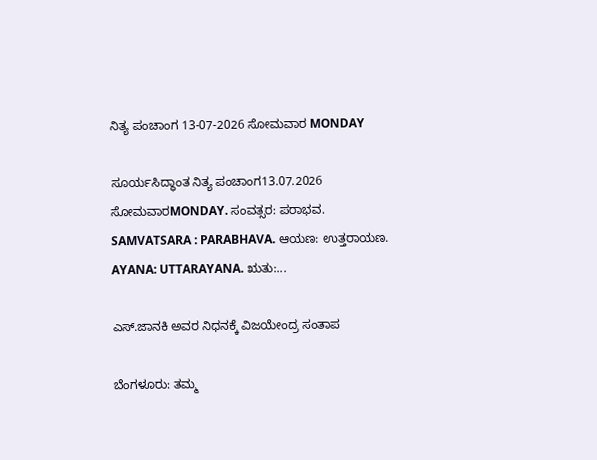ನಿತ್ಯ ಪಂಚಾಂಗ 13-07-2026 ಸೋಮವಾರ MONDAY

ಸೂರ್ಯಸಿದ್ಧಾಂತ ನಿತ್ಯ ಪಂಚಾಂಗ13.07.2026 ಸೋಮವಾರMONDAY. ಸಂವತ್ಸರ: ಪರಾಭವ. SAMVATSARA : PARABHAVA. ಆಯಣ: ಉತ್ತರಾಯಣ. AYANA: UTTARAYANA. ಋತು:...

ಎಸ್.ಜಾನಕಿ ಅವರ ನಿಧನಕ್ಕೆ ವಿಜಯೇಂದ್ರ ಸಂತಾಪ

ಬೆಂಗಳೂರು: ತಮ್ಮ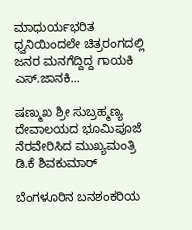ಮಾಧುರ್ಯಭರಿತ ಧ್ವನಿಯಿಂದಲೇ ಚಿತ್ರರಂಗದಲ್ಲಿ ಜನರ ಮನಗೆದ್ದಿದ್ದ ಗಾಯಕಿ ಎಸ್.ಜಾನಕಿ...

ಷಣ್ಮುಖ ಶ್ರೀ ಸುಬ್ರಹ್ಮಣ್ಯ ದೇವಾಲಯದ ಭೂಮಿಪೂಜೆ ನೆರವೇರಿಸಿದ ಮುಖ್ಯಮಂತ್ರಿ ಡಿ.ಕೆ ಶಿವಕುಮಾರ್

ಬೆಂಗಳೂರಿನ ಬನಶಂಕರಿಯ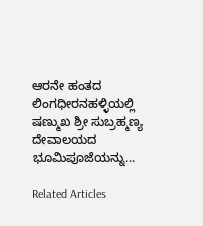ಆರನೇ ಹಂತದ ಲಿಂಗಧೀರನಹಳ್ಳಿಯಲ್ಲಿ ಷಣ್ಮುಖ ಶ್ರೀ ಸುಬ್ರಹ್ಮಣ್ಯ ದೇವಾಲಯದ ಭೂಮಿಪೂಜೆಯನ್ನು...

Related Articles